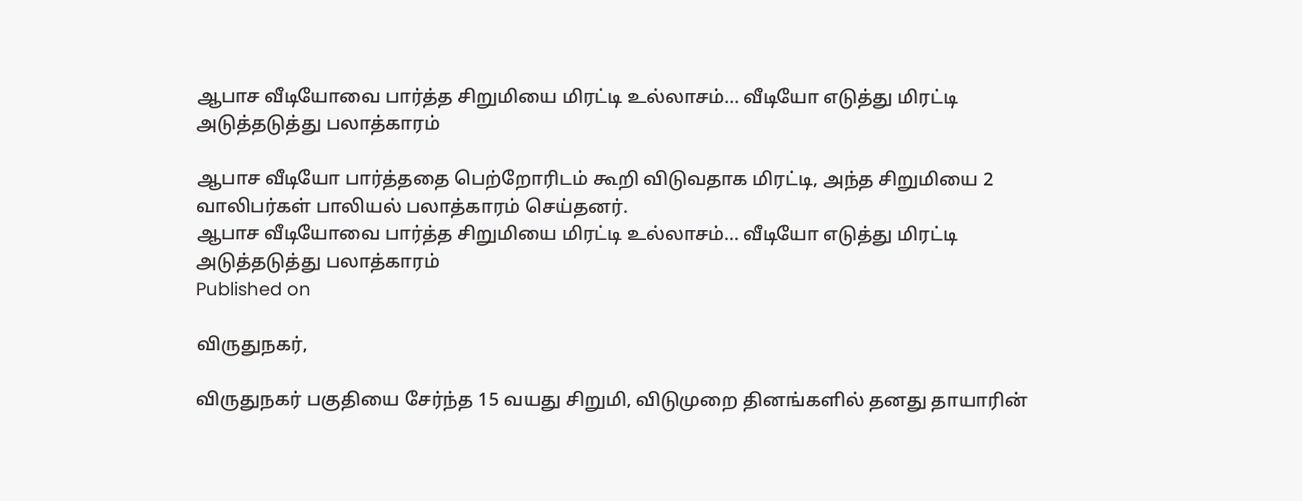ஆபாச வீடியோவை பார்த்த சிறுமியை மிரட்டி உல்லாசம்... வீடியோ எடுத்து மிரட்டி அடுத்தடுத்து பலாத்காரம்

ஆபாச வீடியோ பார்த்ததை பெற்றோரிடம் கூறி விடுவதாக மிரட்டி, அந்த சிறுமியை 2 வாலிபர்கள் பாலியல் பலாத்காரம் செய்தனர்.
ஆபாச வீடியோவை பார்த்த சிறுமியை மிரட்டி உல்லாசம்... வீடியோ எடுத்து மிரட்டி அடுத்தடுத்து பலாத்காரம்
Published on

விருதுநகர்,

விருதுநகர் பகுதியை சேர்ந்த 15 வயது சிறுமி, விடுமுறை தினங்களில் தனது தாயாரின்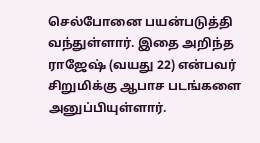செல்போனை பயன்படுத்தி வந்துள்ளார். இதை அறிந்த ராஜேஷ் (வயது 22) என்பவர் சிறுமிக்கு ஆபாச படங்களை அனுப்பியுள்ளார்.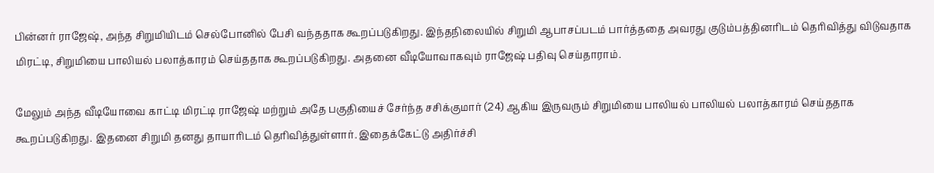பின்னர் ராஜேஷ், அந்த சிறுமியிடம் செல்போனில் பேசி வந்ததாக கூறப்படுகிறது. இந்தநிலையில் சிறுமி ஆபாசப்படம் பார்த்ததை அவரது குடும்பத்தினரிடம் தெரிவித்து விடுவதாக மிரட்டி, சிறுமியை பாலியல் பலாத்காரம் செய்ததாக கூறப்படுகிறது. அதனை வீடியோவாகவும் ராஜேஷ் பதிவு செய்தாராம்.

மேலும் அந்த வீடியோவை காட்டி மிரட்டி ராஜேஷ் மற்றும் அதே பகுதியைச் சேர்ந்த சசிக்குமார் (24) ஆகிய இருவரும் சிறுமியை பாலியல் பாலியல் பலாத்காரம் செய்ததாக கூறப்படுகிறது. இதனை சிறுமி தனது தாயாரிடம் தெரிவித்துள்ளார். இதைக்கேட்டு அதிர்ச்சி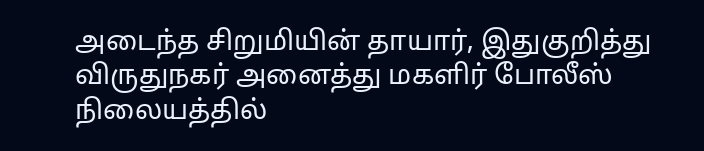அடைந்த சிறுமியின் தாயார், இதுகுறித்து விருதுநகர் அனைத்து மகளிர் போலீஸ் நிலையத்தில்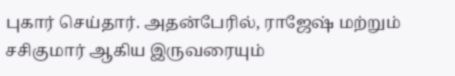புகார் செய்தார். அதன்பேரில், ராஜேஷ் மற்றும் சசிகுமார் ஆகிய இருவரையும்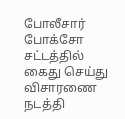போலீசார் போக்சோ சட்டத்தில் கைது செய்து விசாரணை நடத்தி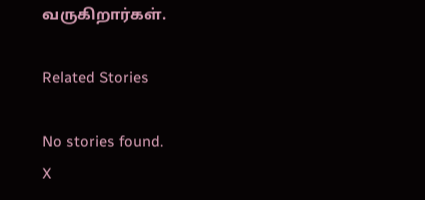வருகிறார்கள்.

Related Stories

No stories found.
X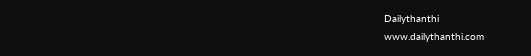Dailythanthi
www.dailythanthi.com